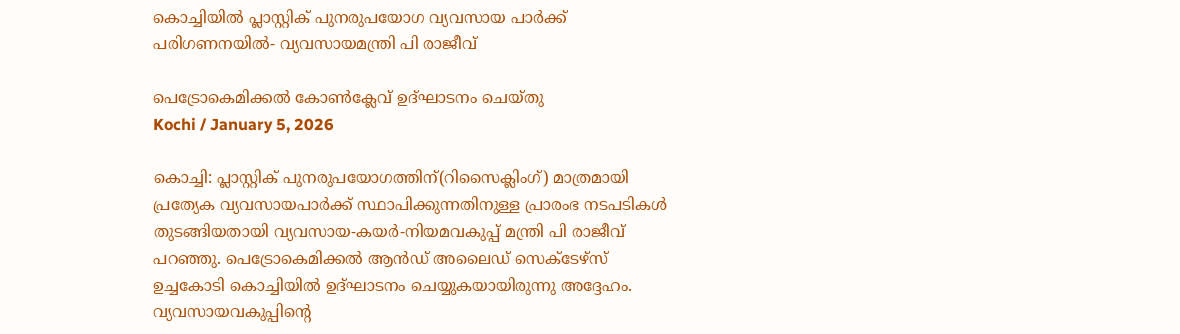കൊച്ചിയില്‍ പ്ലാസ്റ്റിക് പുനരുപയോഗ വ്യവസായ പാര്‍ക്ക് പരിഗണനയില്‍- വ്യവസായമന്ത്രി പി രാജീവ്

പെട്രോകെമിക്കല്‍ കോണ്‍ക്ലേവ് ഉദ്ഘാടനം ചെയ്തു
Kochi / January 5, 2026

കൊച്ചി: പ്ലാസ്റ്റിക് പുനരുപയോഗത്തിന്(റിസൈക്ലിംഗ്) മാത്രമായി പ്രത്യേക വ്യവസായപാര്‍ക്ക് സ്ഥാപിക്കുന്നതിനുള്ള പ്രാരംഭ നടപടികള്‍ തുടങ്ങിയതായി വ്യവസായ-കയര്‍-നിയമവകുപ്പ് മന്ത്രി പി രാജീവ് പറഞ്ഞു. പെട്രോകെമിക്കല്‍ ആന്‍ഡ് അലൈഡ് സെക്ടേഴ്സ് ഉച്ചകോടി കൊച്ചിയില്‍ ഉദ്ഘാടനം ചെയ്യുകയായിരുന്നു അദ്ദേഹം. വ്യവസായവകുപ്പിന്റെ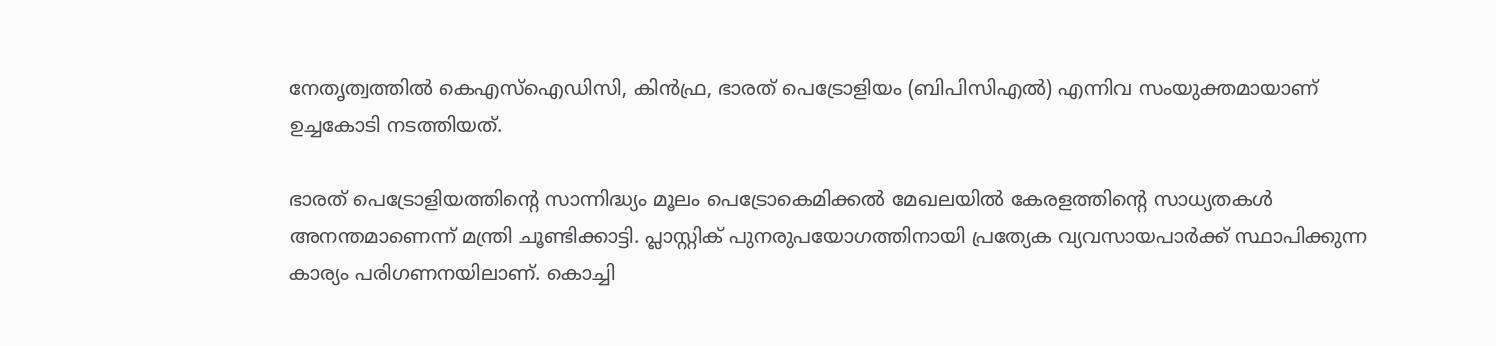നേതൃത്വത്തില്‍ കെഎസ്ഐഡിസി, കിന്‍ഫ്ര, ഭാരത് പെട്രോളിയം (ബിപിസിഎല്‍) എന്നിവ സംയുക്തമായാണ് ഉച്ചകോടി നടത്തിയത്.

ഭാരത് പെട്രോളിയത്തിന്റെ സാന്നിദ്ധ്യം മൂലം പെട്രോകെമിക്കല്‍ മേഖലയില്‍ കേരളത്തിന്റെ സാധ്യതകള്‍ അനന്തമാണെന്ന് മന്ത്രി ചൂണ്ടിക്കാട്ടി. പ്ലാസ്റ്റിക് പുനരുപയോഗത്തിനായി പ്രത്യേക വ്യവസായപാര്‍ക്ക് സ്ഥാപിക്കുന്ന കാര്യം പരിഗണനയിലാണ്. കൊച്ചി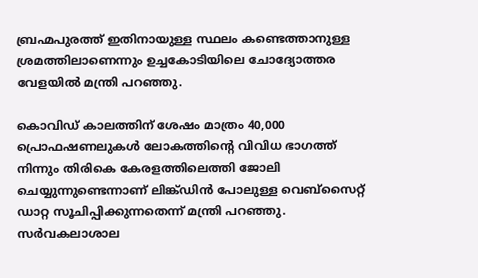ബ്രഹ്മപുരത്ത് ഇതിനായുള്ള സ്ഥലം കണ്ടെത്താനുള്ള ശ്രമത്തിലാണെന്നും ഉച്ചകോടിയിലെ ചോദ്യോത്തര വേളയില്‍ മന്ത്രി പറഞ്ഞു.

കൊവിഡ് കാലത്തിന് ശേഷം മാത്രം 40,000 പ്രൊഫഷണലുകള്‍ ലോകത്തിന്റെ വിവിധ ഭാഗത്ത് നിന്നും തിരികെ കേരളത്തിലെത്തി ജോലി ചെയ്യുന്നുണ്ടെന്നാണ് ലിങ്ക്ഡിന്‍ പോലുള്ള വെബ്സൈറ്റ് ഡാറ്റ സൂചിപ്പിക്കുന്നതെന്ന് മന്ത്രി പറഞ്ഞു. സര്‍വകലാശാല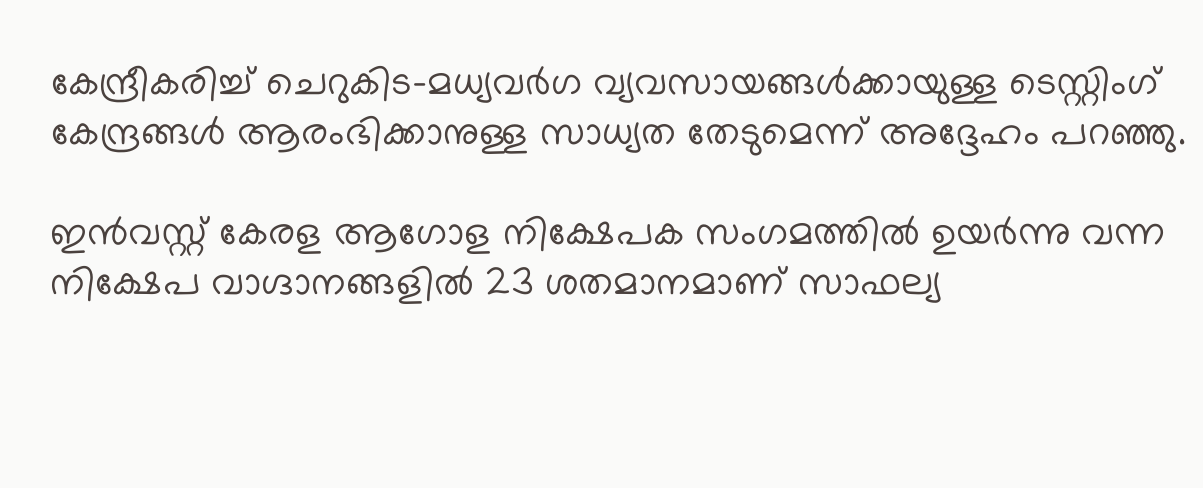കേന്ദ്രീകരിച്ച് ചെറുകിട-മധ്യവര്‍ഗ വ്യവസായങ്ങള്‍ക്കായുള്ള ടെസ്റ്റിംഗ് കേന്ദ്രങ്ങള്‍ ആരംഭിക്കാനുള്ള സാധ്യത തേടുമെന്ന് അദ്ദേഹം പറഞ്ഞു.

ഇന്‍വസ്റ്റ് കേരള ആഗോള നിക്ഷേപക സംഗമത്തില്‍ ഉയര്‍ന്നു വന്ന നിക്ഷേപ വാഗ്ദാനങ്ങളില്‍ 23 ശതമാനമാണ് സാഫല്യ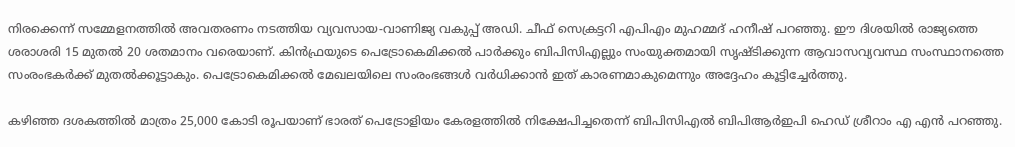നിരക്കെന്ന് സമ്മേളനത്തില്‍ അവതരണം നടത്തിയ വ്യവസായ-വാണിജ്യ വകുപ്പ് അഡി. ചീഫ് സെക്രട്ടറി എപിഎം മുഹമ്മദ് ഹനീഷ് പറഞ്ഞു. ഈ ദിശയില്‍ രാജ്യത്തെ ശരാശരി 15 മുതല്‍ 20 ശതമാനം വരെയാണ്. കിന്‍ഫ്രയുടെ പെട്രോകെമിക്കല്‍ പാര്‍ക്കും ബിപിസിഎല്ലും സംയുക്തമായി സൃഷ്ടിക്കുന്ന ആവാസവ്യവസ്ഥ സംസ്ഥാനത്തെ സംരംഭകര്‍ക്ക് മുതല്‍ക്കൂട്ടാകും. പെട്രോകെമിക്കല്‍ മേഖലയിലെ സംരംഭങ്ങള്‍ വര്‍ധിക്കാന്‍ ഇത് കാരണമാകുമെന്നും അദ്ദേഹം കൂട്ടിച്ചേര്‍ത്തു.

കഴിഞ്ഞ ദശകത്തില്‍ മാത്രം 25,000 കോടി രൂപയാണ് ഭാരത് പെട്രോളിയം കേരളത്തില്‍ നിക്ഷേപിച്ചതെന്ന് ബിപിസിഎല്‍ ബിപിആര്‍ഇപി ഹെഡ് ശ്രീറാം എ എന്‍ പറഞ്ഞു.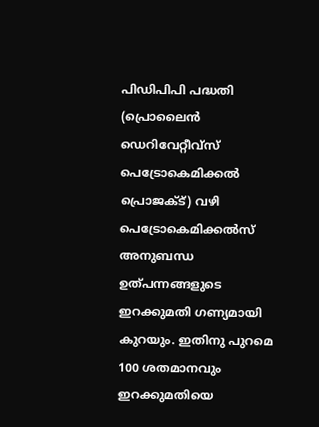പിഡിപിപി പദ്ധതി (പ്രൊലൈന്‍ ഡെറിവേറ്റീവ്സ് പെട്രോകെമിക്കല്‍ പ്രൊജക്ട്) വഴി പെട്രോകെമിക്കല്‍സ് അനുബന്ധ ഉത്പന്നങ്ങളുടെ ഇറക്കുമതി ഗണ്യമായി കുറയും. ഇതിനു പുറമെ 100 ശതമാനവും ഇറക്കുമതിയെ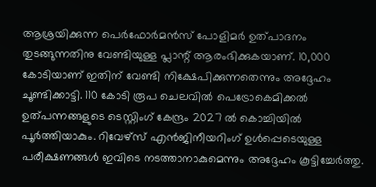ആശ്രയിക്കുന്ന പെര്‍ഫോര്‍മന്‍സ് പോളിമര്‍ ഉത്പാദനം തുടങ്ങുന്നതിനു വേണ്ടിയുള്ള പ്ലാന്റ് ആരംഭിക്കുകയാണ്. 10,000 കോടിയാണ് ഇതിന് വേണ്ടി നിക്ഷേപിക്കുന്നതെന്നും അദ്ദേഹം ചൂണ്ടിക്കാട്ടി. 110 കോടി രൂപ ചെലവില്‍ പെട്രോകെമിക്കല്‍ ഉത്പന്നങ്ങളുടെ ടെസ്റ്റിംഗ് കേന്ദ്രം 2027 ല്‍ കൊച്ചിയില്‍ പൂര്‍ത്തിയാകും. റിവേഴ്സ് എന്‍ജിനീയറിംഗ് ഉള്‍പ്പെടെയുള്ള പരീക്ഷണങ്ങള്‍ ഇവിടെ നടത്താനാകുമെന്നും അദ്ദേഹം കൂട്ടിച്ചേര്‍ത്തു.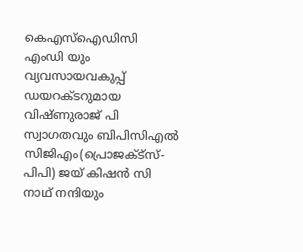കെഎസ്ഐ‍ഡിസി എംഡി യും വ്യവസായവകുപ്പ് ഡയറക്ടറുമായ വിഷ്ണുരാജ് പി സ്വാഗതവും ബിപിസിഎല്‍  സിജിഎം(പ്രൊജക്ട്സ്-പിപി) ജയ് കിഷന്‍ സി നാഥ് നന്ദിയും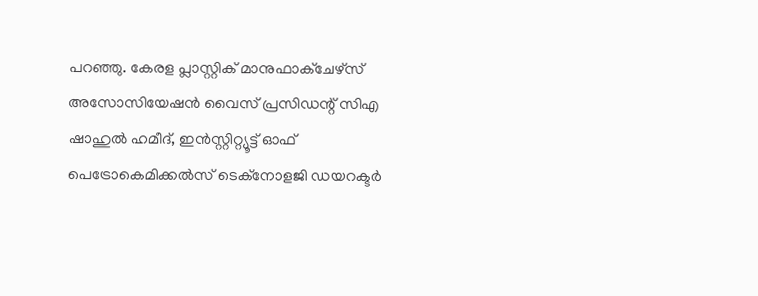പറഞ്ഞു. കേരള പ്ലാസ്റ്റിക് മാനുഫാക്ചേഴ്സ് അസോസിയേഷന്‍ വൈസ് പ്രസിഡന്റ് സിഎ ഷാഹുല്‍ ഹമീദ്, ഇന്‍സ്റ്റിറ്റ്യൂട്ട് ഓഫ് പെട്രോകെമിക്കല്‍സ് ടെക്നോളജി ഡയറക്ടര്‍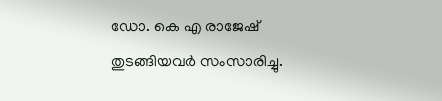ഡോ. കെ എ രാജേഷ് തുടങ്ങിയവര്‍ സംസാരിച്ചു.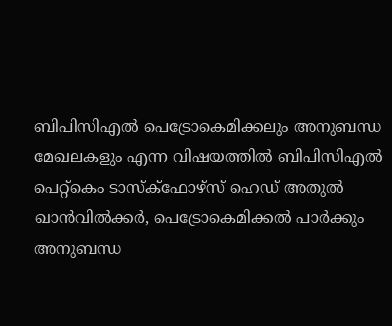ബിപിസിഎല്‍ പെട്രോകെമിക്കലും അനുബന്ധ മേഖലകളും എന്ന വിഷയത്തില്‍ ബിപിസിഎല്‍ പെറ്റ്കെം ടാസ്ക്ഫോഴ്സ് ഹെഡ് അതുല്‍ ഖാന്‍വില്‍ക്കര്‍, പെട്രോകെമിക്കല്‍ പാര്‍ക്കും അനുബന്ധ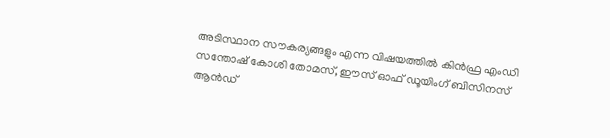അടിസ്ഥാന സൗകര്യങ്ങളും എന്ന വിഷയത്തില്‍ കിന്‍ഫ്ര എംഡി സന്തോഷ് കോശി തോമസ്, ഈസ് ഓഫ് ഡൂയിംഗ് ബിസിനസ് ആന്‍ഡ്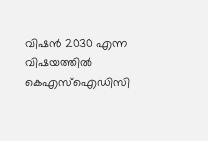വിഷന്‍ 2030 എന്ന വിഷയത്തില്‍ കെഎസ്ഐഡിസി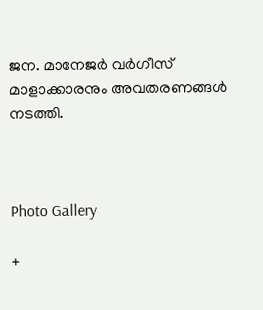ജന. മാനേജര്‍ വര്‍ഗീസ് മാളാക്കാരനും അവതരണങ്ങള്‍ നടത്തി.



Photo Gallery

+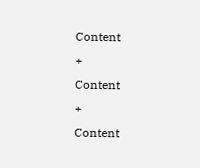Content
+
Content
+
Content